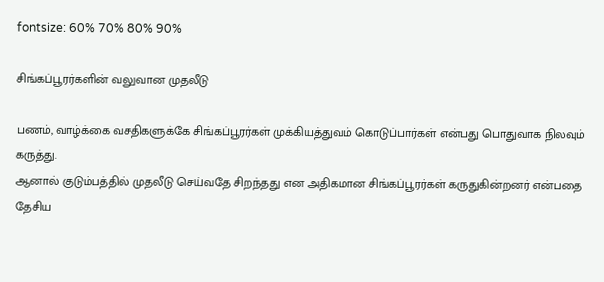fontsize: 60% 70% 80% 90%

சிங்கப்பூரர்களின் வலுவான முதலீடு

பணம், வாழ்க்கை வசதிகளுக்கே சிங்கப்பூரர்கள் முக்கியத்துவம் கொடுப்பார்கள் என்பது பொதுவாக நிலவும் கருத்து.
ஆனால் குடும்பத்தில் முதலீடு செய்வதே சிறந்தது என அதிகமான சிங்கப்பூரர்கள் கருதுகின்றனர் என்பதை தேசிய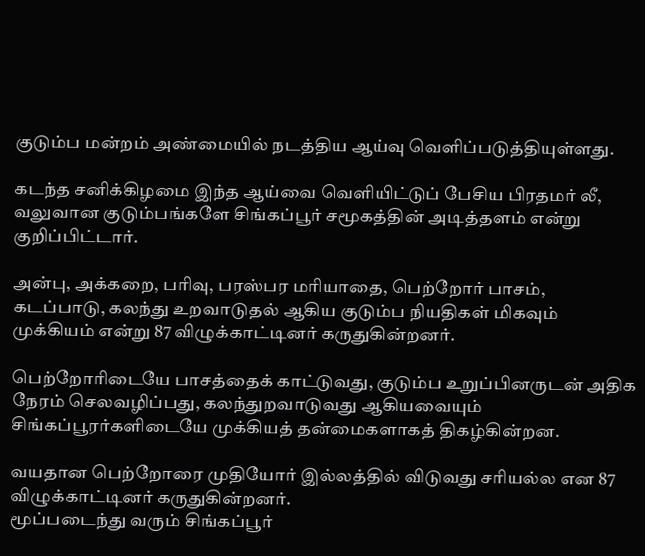குடும்ப மன்றம் அண்மையில் நடத்திய ஆய்வு வெளிப்படுத்தியுள்ளது.

கடந்த சனிக்கிழமை இந்த ஆய்வை வெளியிட்டுப் பேசிய பிரதமர் லீ, வலுவான குடும்பங்களே சிங்கப்பூர் சமூகத்தின் அடித்தளம் என்று குறிப்பிட்டார்.

அன்பு, அக்கறை, பரிவு, பரஸ்பர மரியாதை, பெற்றோர் பாசம், கடப்பாடு, கலந்து உறவாடுதல் ஆகிய குடும்ப நியதிகள் மிகவும் முக்கியம் என்று 87 விழுக்காட்டினர் கருதுகின்றனர்.

பெற்றோரிடையே பாசத்தைக் காட்டுவது, குடும்ப உறுப்பினருடன் அதிக நேரம் செலவழிப்பது, கலந்துறவாடுவது ஆகியவையும் சிங்கப்பூரர்களிடையே முக்கியத் தன்மைகளாகத் திகழ்கின்றன.

வயதான பெற்றோரை முதியோர் இல்லத்தில் விடுவது சரியல்ல என 87 விழுக்காட்டினர் கருதுகின்றனர்.
மூப்படைந்து வரும் சிங்கப்பூர்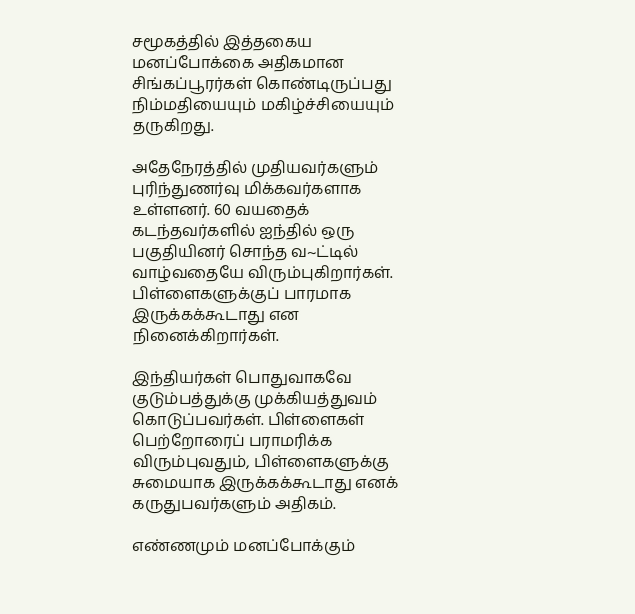சமூகத்தில் இத்தகைய மனப்போக்கை அதிகமான சிங்கப்பூரர்கள் கொண்டிருப்பது நிம்மதியையும் மகிழ்ச்சியையும் தருகிறது.

அதேநேரத்தில் முதியவர்களும் புரிந்துணர்வு மிக்கவர்களாக உள்ளனர். 60 வயதைக் கடந்தவர்களில் ஐந்தில் ஒரு பகுதியினர் சொந்த வ~ட்டில் வாழ்வதையே விரும்புகிறார்கள். பிள்ளைகளுக்குப் பாரமாக இருக்கக்கூடாது என நினைக்கிறார்கள்.

இந்தியர்கள் பொதுவாகவே குடும்பத்துக்கு முக்கியத்துவம் கொடுப்பவர்கள். பிள்ளைகள் பெற்றோரைப் பராமரிக்க விரும்புவதும், பிள்ளைகளுக்கு சுமையாக இருக்கக்கூடாது எனக் கருதுபவர்களும் அதிகம்.

எண்ணமும் மனப்போக்கும்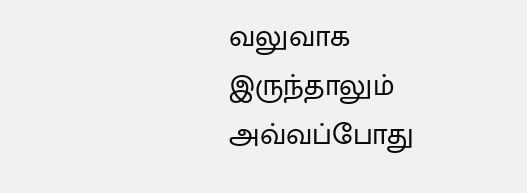வலுவாக இருந்தாலும் அவ்வப்போது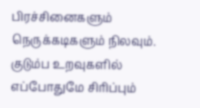பிரச்சினைகளும் நெருக்கடிகளும் நிலவும். குடும்ப உறவுகளில் எப்போதுமே சிரிப்பும்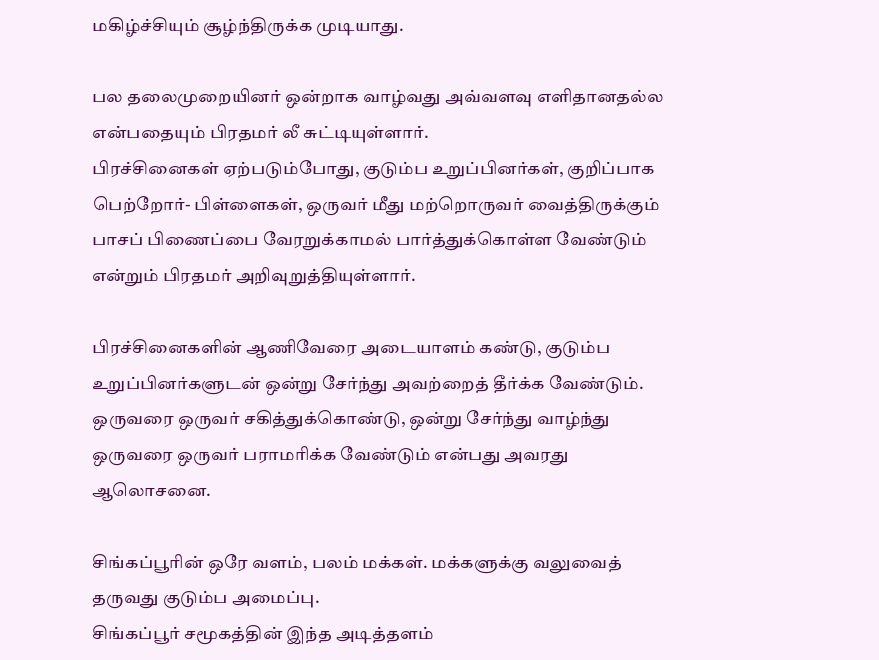மகிழ்ச்சியும் சூழ்ந்திருக்க முடியாது.

பல தலைமுறையினர் ஒன்றாக வாழ்வது அவ்வளவு எளிதானதல்ல என்பதையும் பிரதமர் லீ சுட்டியுள்ளார்.
பிரச்சினைகள் ஏற்படும்போது, குடும்ப உறுப்பினர்கள், குறிப்பாக பெற்றோர்- பிள்ளைகள், ஒருவர் மீது மற்றொருவர் வைத்திருக்கும் பாசப் பிணைப்பை வேரறுக்காமல் பார்த்துக்கொள்ள வேண்டும் என்றும் பிரதமர் அறிவுறுத்தியுள்ளார்.

பிரச்சினைகளின் ஆணிவேரை அடையாளம் கண்டு, குடும்ப உறுப்பினர்களுடன் ஒன்று சேர்ந்து அவற்றைத் தீர்க்க வேண்டும். ஒருவரை ஒருவர் சகித்துக்கொண்டு, ஒன்று சேர்ந்து வாழ்ந்து ஒருவரை ஒருவர் பராமரிக்க வேண்டும் என்பது அவரது ஆலொசனை.

சிங்கப்பூரின் ஒரே வளம், பலம் மக்கள். மக்களுக்கு வலுவைத் தருவது குடும்ப அமைப்பு.
சிங்கப்பூர் சமூகத்தின் இந்த அடித்தளம்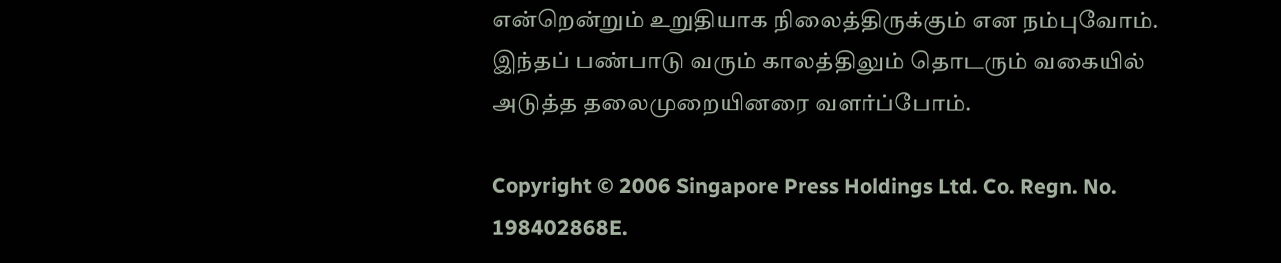என்றென்றும் உறுதியாக நிலைத்திருக்கும் என நம்புவோம்.
இந்தப் பண்பாடு வரும் காலத்திலும் தொடரும் வகையில் அடுத்த தலைமுறையினரை வளர்ப்போம்.

Copyright © 2006 Singapore Press Holdings Ltd. Co. Regn. No. 198402868E.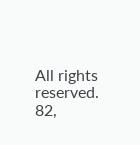All rights reserved.
82,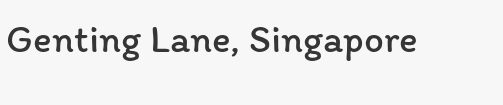Genting Lane, Singapore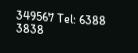349567 Tel: 6388 3838